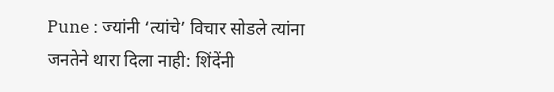Pune : ज्यांनी ‘त्यांचे’ विचार सोडले त्यांना जनतेने थारा दिला नाही: शिंदेंनी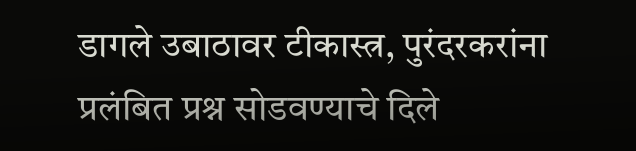डागले उबाठावर टीकास्त्र, पुरंदरकरांना प्रलंबित प्रश्न सोडवण्याचे दिले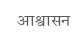आश्वासन